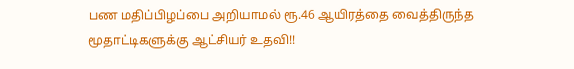பண மதிப்பிழப்பை அறியாமல் ரூ.46 ஆயிரத்தை வைத்திருந்த மூதாட்டிகளுக்கு ஆட்சியர் உதவி!!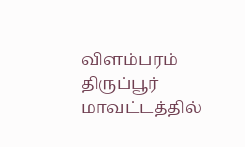விளம்பரம் திருப்பூர் மாவட்டத்தில்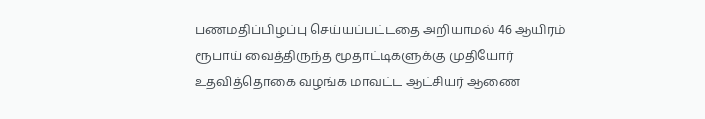பணமதிப்பிழப்பு செய்யப்பட்டதை அறியாமல் 46 ஆயிரம் ரூபாய் வைத்திருந்த மூதாட்டிகளுக்கு முதியோர் உதவித்தொகை வழங்க மாவட்ட ஆட்சியர் ஆணை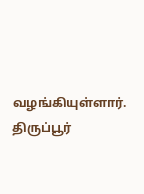வழங்கியுள்ளார். திருப்பூர்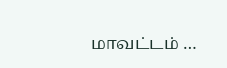மாவட்டம் …